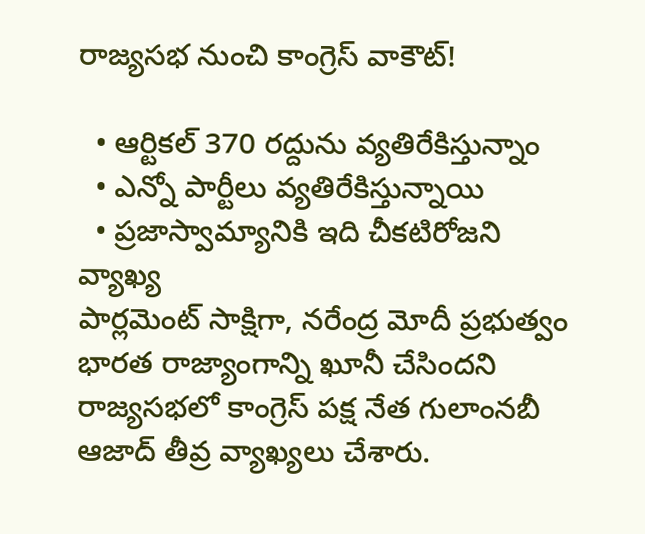రాజ్యసభ నుంచి కాంగ్రెస్ వాకౌట్!

  • ఆర్టికల్ 370 రద్దును వ్యతిరేకిస్తున్నాం
  • ఎన్నో పార్టీలు వ్యతిరేకిస్తున్నాయి
  • ప్రజాస్వామ్యానికి ఇది చీకటిరోజని వ్యాఖ్య
పార్లమెంట్ సాక్షిగా, నరేంద్ర మోదీ ప్రభుత్వం భారత రాజ్యాంగాన్ని ఖూనీ చేసిందని రాజ్యసభలో కాంగ్రెస్ పక్ష నేత గులాంనబీ ఆజాద్ తీవ్ర వ్యాఖ్యలు చేశారు.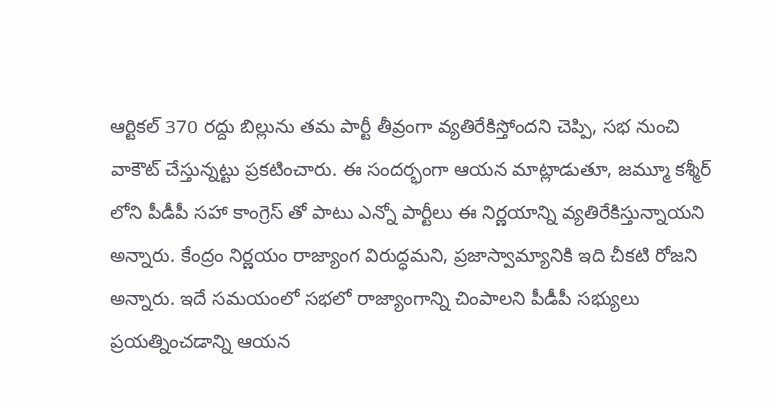ఆర్టికల్ 370 రద్దు బిల్లును తమ పార్టీ తీవ్రంగా వ్యతిరేకిస్తోందని చెప్పి, సభ నుంచి వాకౌట్ చేస్తున్నట్టు ప్రకటించారు. ఈ సందర్భంగా ఆయన మాట్లాడుతూ, జమ్మూ కశ్మీర్ లోని పీడీపీ సహా కాంగ్రెస్ తో పాటు ఎన్నో పార్టీలు ఈ నిర్ణయాన్ని వ్యతిరేకిస్తున్నాయని అన్నారు. కేంద్రం నిర్ణయం రాజ్యాంగ విరుద్ధమని, ప్రజాస్వామ్యానికి ఇది చీకటి రోజని అన్నారు. ఇదే సమయంలో సభలో రాజ్యాంగాన్ని చింపాలని పీడీపీ సభ్యులు ప్రయత్నించడాన్ని ఆయన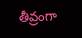తీవ్రంగా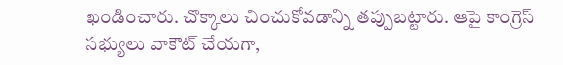ఖండించారు. చొక్కాలు చించుకోవడాన్ని తప్పుబట్టారు. ఆపై కాంగ్రెస్ సభ్యులు వాకౌట్ చేయగా,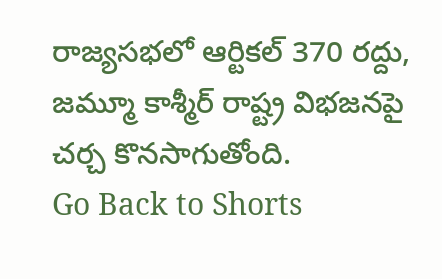రాజ్యసభలో ఆర్టికల్ 370 రద్దు, జమ్మూ కాశ్మీర్ రాష్ట్ర విభజనపై చర్చ కొనసాగుతోంది.
Go Back to Shorts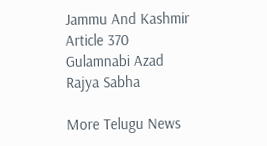Jammu And Kashmir
Article 370
Gulamnabi Azad
Rajya Sabha

More Telugu News